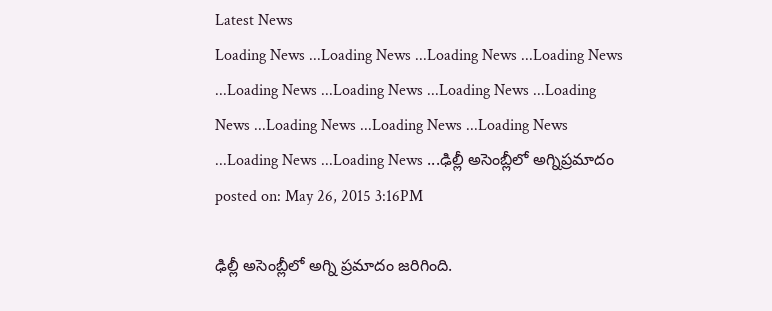Latest News
Loading News ...Loading News ...Loading News ...Loading News ...Loading News ...Loading News ...Loading News ...Loading News ...Loading News ...Loading News ...Loading News ...Loading News ...Loading News ...ఢిల్లీ అసెంబ్లీలో అగ్నిప్రమాదం
posted on: May 26, 2015 3:16PM

ఢిల్లీ అసెంబ్లీలో అగ్ని ప్రమాదం జరిగింది.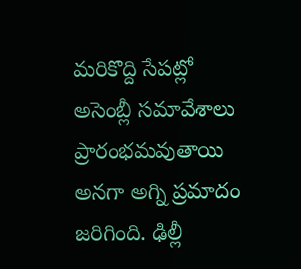మరికొద్ది సేపట్లో అసెంబ్లీ సమావేశాలు ప్రారంభమవుతాయి అనగా అగ్ని ప్రమాదం జరిగింది. ఢిల్లీ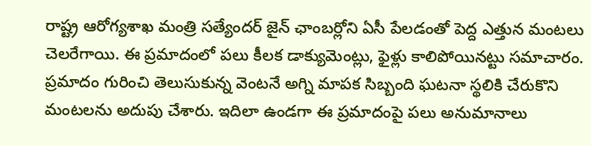రాష్ట్ర ఆరోగ్యశాఖ మంత్రి సత్యేందర్ జైన్ ఛాంబర్లోని ఏసీ పేలడంతో పెద్ద ఎత్తున మంటలు చెలరేగాయి. ఈ ప్రమాదంలో పలు కీలక డాక్యుమెంట్లు, ఫైళ్లు కాలిపోయినట్టు సమాచారం. ప్రమాదం గురించి తెలుసుకున్న వెంటనే అగ్ని మాపక సిబ్బంది ఘటనా స్థలికి చేరుకొని మంటలను అదుపు చేశారు. ఇదిలా ఉండగా ఈ ప్రమాదంపై పలు అనుమానాలు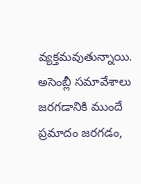వ్యక్తమవుతున్నాయి. అసెంబ్లీ సమావేశాలు జరగడానికి ముందే ప్రమాదం జరగడం,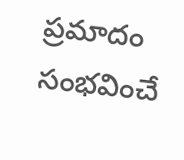ప్రమాదం సంభవించే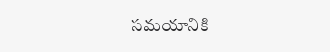సమయానికి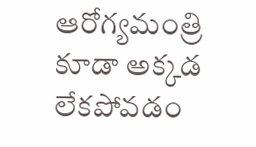ఆరోగ్యమంత్రి కూడా అక్కడ లేకపోవడం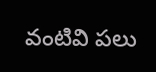వంటివి పలు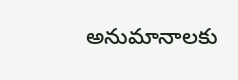అనుమానాలకు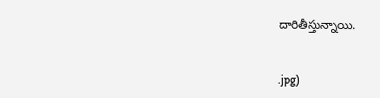దారితీస్తున్నాయి.


.jpg)